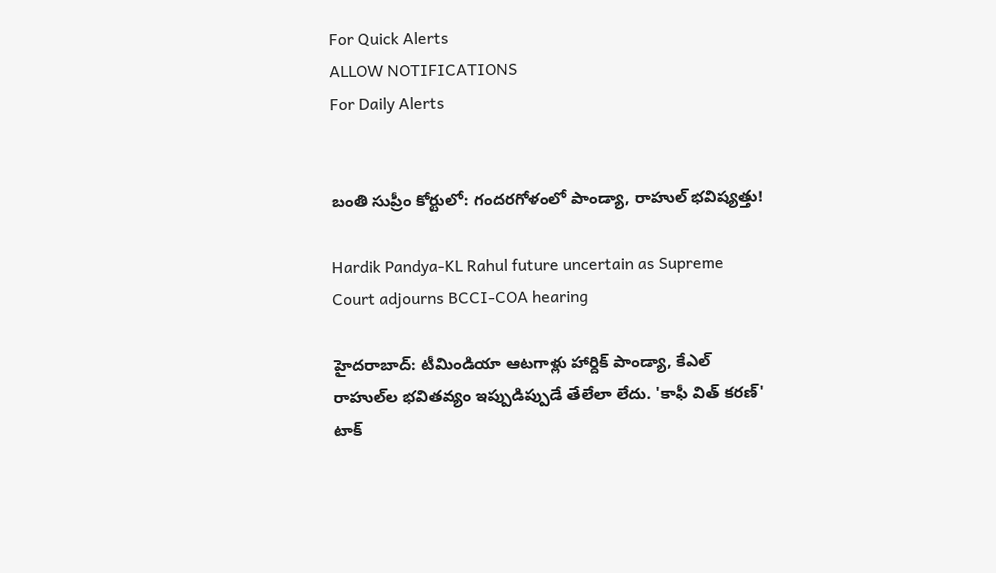For Quick Alerts
ALLOW NOTIFICATIONS
For Daily Alerts


బంతి సుప్రీం కోర్టులో: గందరగోళంలో పాండ్యా, రాహుల్ భవిష్యత్తు!

Hardik Pandya-KL Rahul future uncertain as Supreme Court adjourns BCCI-COA hearing

హైదరాబాద్: టీమిండియా ఆటగాళ్లు హార్దిక్‌ పాండ్యా, కేఎల్‌ రాహుల్‌ల భవితవ్యం ఇప్పుడిప్పుడే తేలేలా లేదు. 'కాఫీ విత్ కరణ్' టాక్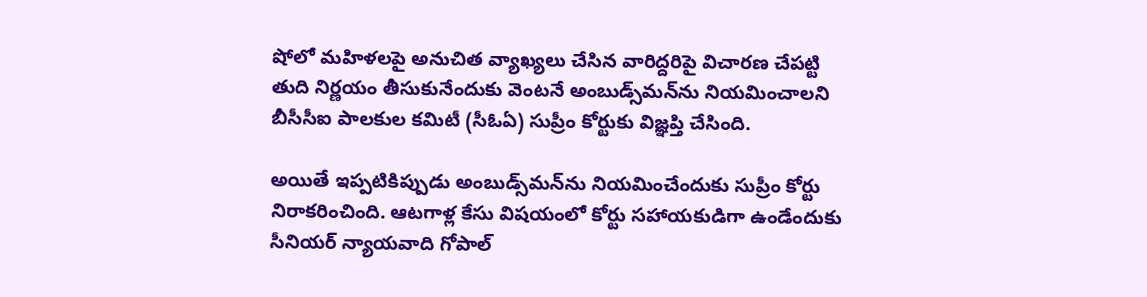షోలో మహిళలపై అనుచిత వ్యాఖ్యలు చేసిన వారిద్దరిపై విచారణ చేపట్టి తుది నిర్ణయం తీసుకునేందుకు వెంటనే అంబుడ్స్‌మన్‌ను నియమించాలని బీసీసీఐ పాలకుల కమిటీ (సీఓఏ) సుప్రీం కోర్టుకు విజ్ఞప్తి చేసింది.

అయితే ఇప్పటికిప్పుడు అంబుడ్స్‌మన్‌ను నియమించేందుకు సుప్రీం కోర్టు నిరాకరించింది. ఆటగాళ్ల కేసు విషయంలో కోర్టు సహాయకుడిగా ఉండేందుకు సీనియర్‌ న్యాయవాది గోపాల్‌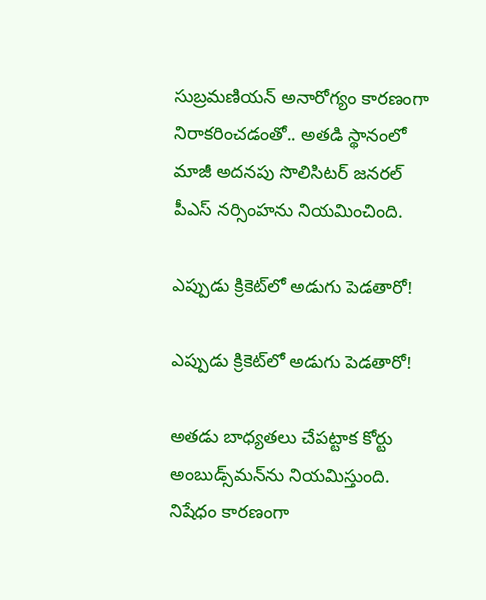సుబ్రమణియన్‌ అనారోగ్యం కారణంగా నిరాకరించడంతో.. అతడి స్థానంలో మాజీ అదనపు సొలిసిటర్‌ జనరల్‌ పీఎస్‌ నర్సింహను నియమించింది.

ఎప్పుడు క్రికెట్‌లో అడుగు పెడతారో!

ఎప్పుడు క్రికెట్‌లో అడుగు పెడతారో!

అతడు బాధ్యతలు చేపట్టాక కోర్టు అంబుడ్స్‌మన్‌ను నియమిస్తుంది. నిషేధం కారణంగా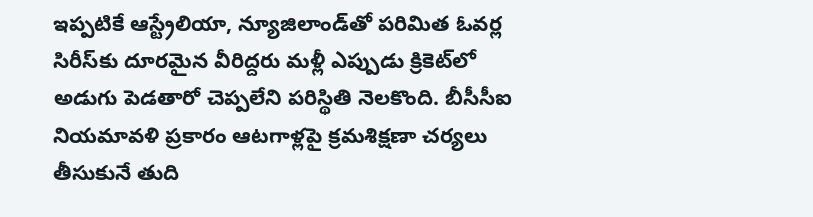ఇప్పటికే ఆస్ట్రేలియా, న్యూజిలాండ్‌తో పరిమిత ఓవర్ల సిరీస్‌కు దూరమైన వీరిద్దరు మళ్లీ ఎప్పుడు క్రికెట్‌లో అడుగు పెడతారో చెప్పలేని పరిస్థితి నెలకొంది. బీసీసీఐ నియమావళి ప్రకారం ఆటగాళ్లపై క్రమశిక్షణా చర్యలు తీసుకునే తుది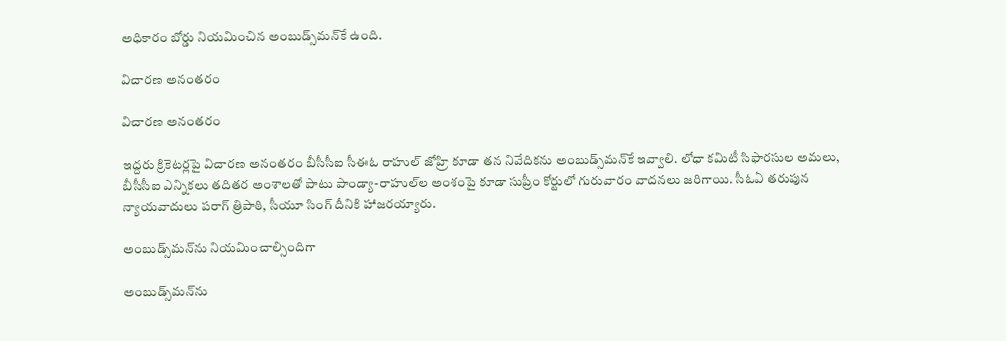అధికారం బోర్డు నియమించిన అంబుడ్స్‌మన్‌కే ఉంది.

విచారణ అనంతరం

విచారణ అనంతరం

ఇద్దరు క్రికెటర్లపై విచారణ అనంతరం బీసీసీఐ సీఈఓ రాహుల్‌ జోహ్రి కూడా తన నివేదికను అంబుడ్స్‌మన్‌కే ఇవ్వాలి. లోధా కమిటీ సిఫారసుల అమలు, బీసీసీఐ ఎన్నికలు తదితర అంశాలతో పాటు పాండ్యా-రాహుల్‌ల అంశంపై కూడా సుప్రీం కోర్టులో గురువారం వాదనలు జరిగాయి. సీఓఏ తరుపున న్యాయవాదులు పరాగ్‌ త్రిపాఠి, సీయూ సింగ్‌ దీనికి హాజరయ్యారు.

అంబుడ్స్‌మన్‌ను నియమించాల్సిందిగా

అంబుడ్స్‌మన్‌ను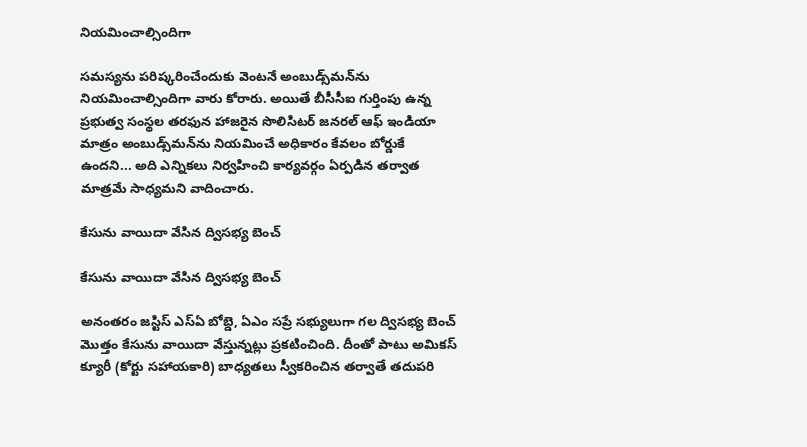నియమించాల్సిందిగా

సమస్యను పరిష్కరించేందుకు వెంటనే అంబుడ్స్‌మన్‌ను నియమించాల్సిందిగా వారు కోరారు. అయితే బీసీసీఐ గుర్తింపు ఉన్న ప్రభుత్వ సంస్థల తరఫున హాజరైన సొలిసిటర్‌ జనరల్‌ ఆఫ్‌ ఇండియా మాత్రం అంబుడ్స్‌మన్‌ను నియమించే అధికారం కేవలం బోర్డుకే ఉందని... అది ఎన్నికలు నిర్వహించి కార్యవర్గం ఏర్పడిన తర్వాత మాత్రమే సాధ్యమని వాదించారు.

కేసును వాయిదా వేసిన ద్విసభ్య బెంచ్‌

కేసును వాయిదా వేసిన ద్విసభ్య బెంచ్‌

అనంతరం జస్టిస్‌ ఎస్‌ఏ బోబ్డె, ఏఎం సప్రే సభ్యులుగా గల ద్విసభ్య బెంచ్‌ మొత్తం కేసును వాయిదా వేస్తున్నట్లు ప్రకటించింది. దీంతో పాటు అమికస్‌ క్యూరీ (కోర్టు సహాయకారి) బాధ్యతలు స్వీకరించిన తర్వాతే తదుపరి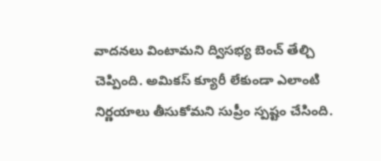వాదనలు వింటామని ద్విసభ్య బెంచ్‌ తేల్చి చెప్పింది. అమికస్‌ క్యూరీ లేకుండా ఎలాంటి నిర్ణయాలు తీసుకోమని సుప్రీం స్పష్టం చేసింది.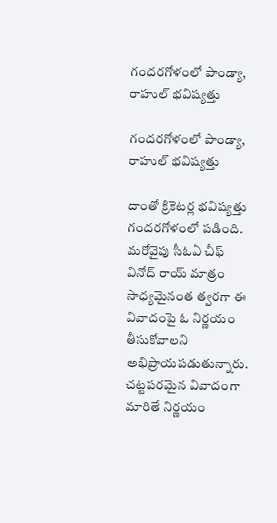గందరగోళంలో పాండ్యా, రాహుల్ భవిష్యత్తు

గందరగోళంలో పాండ్యా, రాహుల్ భవిష్యత్తు

దాంతో క్రికెటర్ల భవిష్యత్తు గందరగోళంలో పడింది. మరోవైపు సీఓఏ చీఫ్ వినోద్ రాయ్ మాత్రం సాధ్యమైనంత త్వరగా ఈ వివాదంపై ఓ నిర్ణయం తీసుకోవాలని అభిప్రాయపడుతున్నారు. చట్టపరమైన వివాదంగా మారితే నిర్ణయం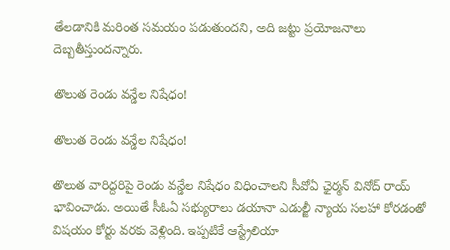తేలడానికి మరింత సమయం పడుతుందని, అది జట్టు ప్రయోజనాలు దెబ్బతీస్తుందన్నారు.

తొలుత రెండు వన్డేల నిషేధం!

తొలుత రెండు వన్డేల నిషేధం!

తొలుత వారిద్దరిపై రెండు వన్డేల నిషేధం విధించాలని సీవోఏ ఛైర్మన్‌ వినోద్‌ రాయ్‌ భావించాడు. అయితే సీఓఏ సభ్యురాలు డయానా ఎడుల్జీ న్యాయ సలహా కోరడంతో విషయం కోర్టు వరకు వెళ్లింది. ఇప్పటికే ఆస్ట్రేలియా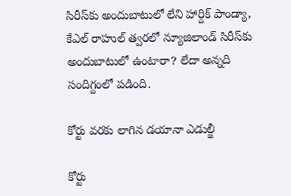సిరీస్‌కు అందుబాటులో లేని హార్దిక్ పాండ్యా, కేఎల్ రాహుల్ త్వరలో న్యూజిలాండ్ సిరీస్‌కు అందుబాటులో ఉంటారా? లేదా అన్నది సందిగ్దంలో పడింది.

కోర్టు వరకు లాగిన డయానా ఎడుల్జీ

కోర్టు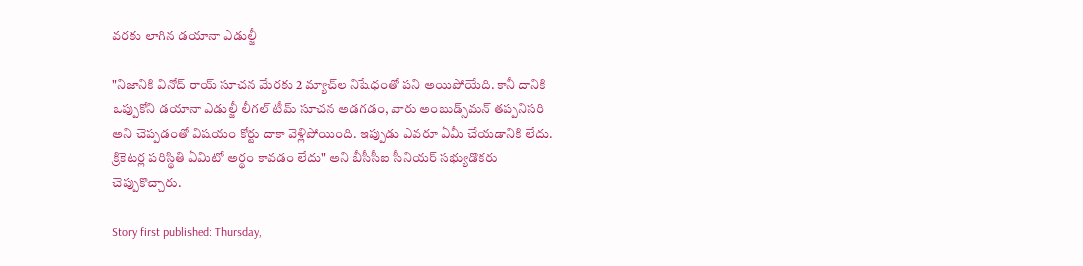వరకు లాగిన డయానా ఎడుల్జీ

"నిజానికి వినోద్‌ రాయ్‌ సూచన మేరకు 2 మ్యాచ్‌ల నిషేధంతో పని అయిపోయేది. కానీ దానికి ఒప్పుకోని డయానా ఎడుల్జీ లీగల్‌ టీమ్‌ సూచన అడగడం, వారు అంబుడ్స్‌మన్‌ తప్పనిసరి అని చెప్పడంతో విషయం కోర్టు దాకా వెళ్లిపోయింది. ఇప్పుడు ఎవరూ ఏమీ చేయడానికి లేదు. క్రికెటర్ల పరిస్థితి ఏమిటో అర్థం కావడం లేదు" అని బీసీసీఐ సీనియర్‌ సభ్యుడొకరు చెప్పుకొచ్చారు.

Story first published: Thursday,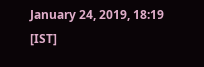January 24, 2019, 18:19 [IST]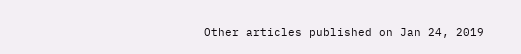Other articles published on Jan 24, 2019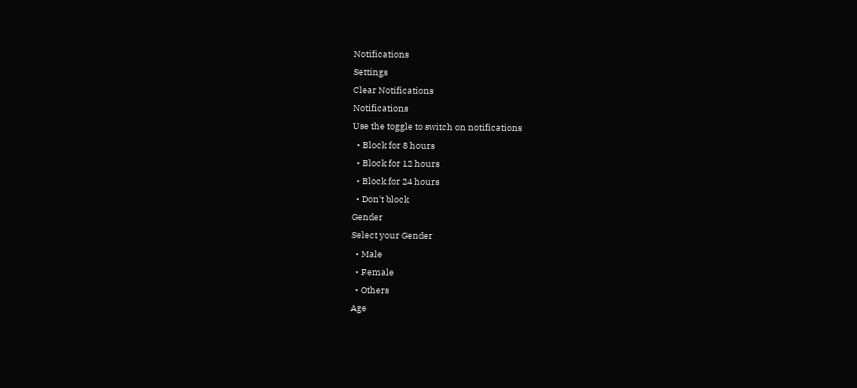Notifications
Settings
Clear Notifications
Notifications
Use the toggle to switch on notifications
  • Block for 8 hours
  • Block for 12 hours
  • Block for 24 hours
  • Don't block
Gender
Select your Gender
  • Male
  • Female
  • Others
Age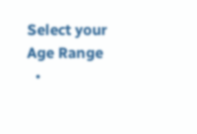Select your Age Range
  •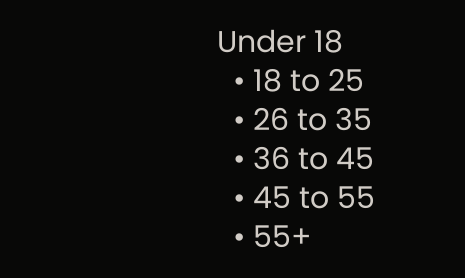Under 18
  • 18 to 25
  • 26 to 35
  • 36 to 45
  • 45 to 55
  • 55+